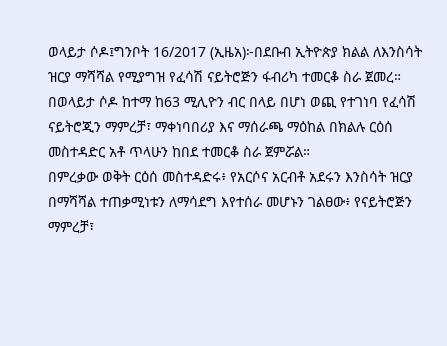ወላይታ ሶዶ፤ግንቦት 16/2017 (ኢዜአ)፦በደቡብ ኢትዮጵያ ክልል ለእንስሳት ዝርያ ማሻሻል የሚያግዝ የፈሳሽ ናይትሮጅን ፋብሪካ ተመርቆ ስራ ጀመረ።
በወላይታ ሶዶ ከተማ ከ63 ሚሊዮን ብር በላይ በሆነ ወጪ የተገነባ የፈሳሽ ናይትሮጂን ማምረቻ፣ ማቀነባበሪያ እና ማሰራጫ ማዕከል በክልሉ ርዕሰ መስተዳድር አቶ ጥላሁን ከበደ ተመርቆ ስራ ጀምሯል።
በምረቃው ወቅት ርዕሰ መስተዳድሩ፥ የአርሶና አርብቶ አደሩን እንስሳት ዝርያ በማሻሻል ተጠቃሚነቱን ለማሳደግ እየተሰራ መሆኑን ገልፀው፥ የናይትሮጅን ማምረቻ፣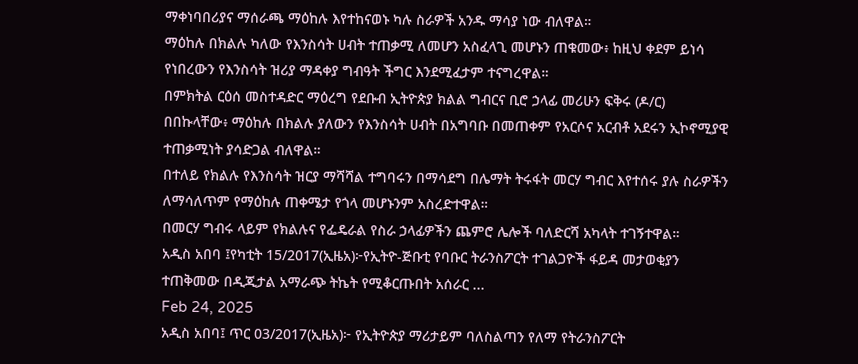ማቀነባበሪያና ማሰራጫ ማዕከሉ እየተከናወኑ ካሉ ስራዎች አንዱ ማሳያ ነው ብለዋል።
ማዕከሉ በክልሉ ካለው የእንስሳት ሀብት ተጠቃሚ ለመሆን አስፈላጊ መሆኑን ጠቁመው፥ ከዚህ ቀደም ይነሳ የነበረውን የእንስሳት ዝሪያ ማዳቀያ ግብዓት ችግር እንደሚፈታም ተናግረዋል።
በምክትል ርዕሰ መስተዳድር ማዕረግ የደቡብ ኢትዮጵያ ክልል ግብርና ቢሮ ኃላፊ መሪሁን ፍቅሩ (ዶ/ር) በበኩላቸው፥ ማዕከሉ በክልሉ ያለውን የእንስሳት ሀብት በአግባቡ በመጠቀም የአርሶና አርብቶ አደሩን ኢኮኖሚያዊ ተጠቃሚነት ያሳድጋል ብለዋል።
በተለይ የክልሉ የእንስሳት ዝርያ ማሻሻል ተግባሩን በማሳደግ በሌማት ትሩፋት መርሃ ግብር እየተሰሩ ያሉ ስራዎችን ለማሳለጥም የማዕከሉ ጠቀሜታ የጎላ መሆኑንም አስረድተዋል።
በመርሃ ግብሩ ላይም የክልሉና የፌዴራል የስራ ኃላፊዎችን ጨምሮ ሌሎች ባለድርሻ አካላት ተገኝተዋል።
አዲስ አበባ ፤የካቲት 15/2017(ኢዜአ)፦የኢትዮ-ጅቡቲ የባቡር ትራንስፖርት ተገልጋዮች ፋይዳ መታወቂያን ተጠቅመው በዲጂታል አማራጭ ትኬት የሚቆርጡበት አሰራር ...
Feb 24, 2025
አዲስ አበባ፤ ጥር 03/2017(ኢዜአ)፦ የኢትዮጵያ ማሪታይም ባለስልጣን የለማ የትራንስፖርት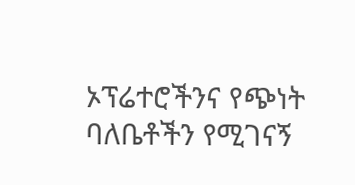ኦፕሬተሮችንና የጭነት ባለቤቶችን የሚገናኝ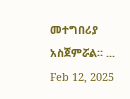መተግበሪያ አስጀምሯል። ...
Feb 12, 2025